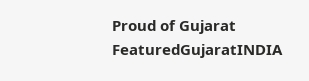Proud of Gujarat
FeaturedGujaratINDIA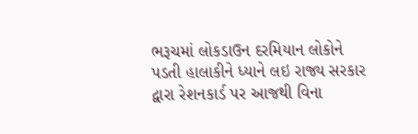ભરૂચમાં લોકડાઉન દરમિયાન લોકોને પડતી હાલાકીને ધ્યાને લઇ રાજ્ય સરકાર દ્વારા રેશનકાર્ડ પર આજથી વિના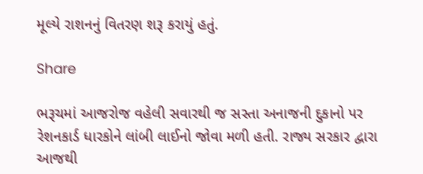મૂલ્યે રાશનનું વિતરણ શરૂ કરાયું હતું.

Share

ભરૂચમાં આજરોજ વહેલી સવારથી જ સસ્તા અનાજની દુકાનો પર રેશનકાર્ડ ધારકોને લાંબી લાઈનો જોવા મળી હતી. રાજ્ય સરકાર દ્વારા આજથી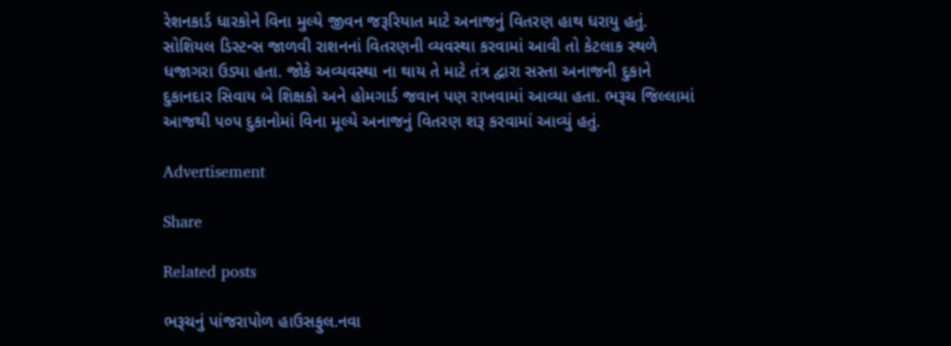રેશનકાર્ડ ધારકોને વિના મુલ્યે જીવન જરૂરિયાત માટે અનાજનું વિતરણ હાથ ધરાયુ હતું. સોશિયલ ડિસ્ટન્સ જાળવી રાશનનાં વિતરણની વ્યવસ્થા કરવામાં આવી તો કેટલાક સ્થળે ધજાગરા ઉડ્યા હતા. જોકે અવ્યવસ્થા ના થાય તે માટે તંત્ર દ્વારા સસ્તા અનાજની દુકાને દુકાનદાર સિવાય બે શિક્ષકો અને હોમગાર્ડ જવાન પણ રાખવામાં આવ્યા હતા. ભરૂચ જિલ્લામાં આજથી ૫૦૫ દુકાનોમાં વિના મૂલ્યે અનાજનું વિતરણ શરૂ કરવામાં આવ્યું હતું.

Advertisement

Share

Related posts

ભરૂચનું પાંજરાપોળ હાઉસફુલ.નવા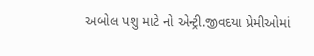અબોલ પશુ માટે નો એન્ટ્રી.જીવદયા પ્રેમીઓમાં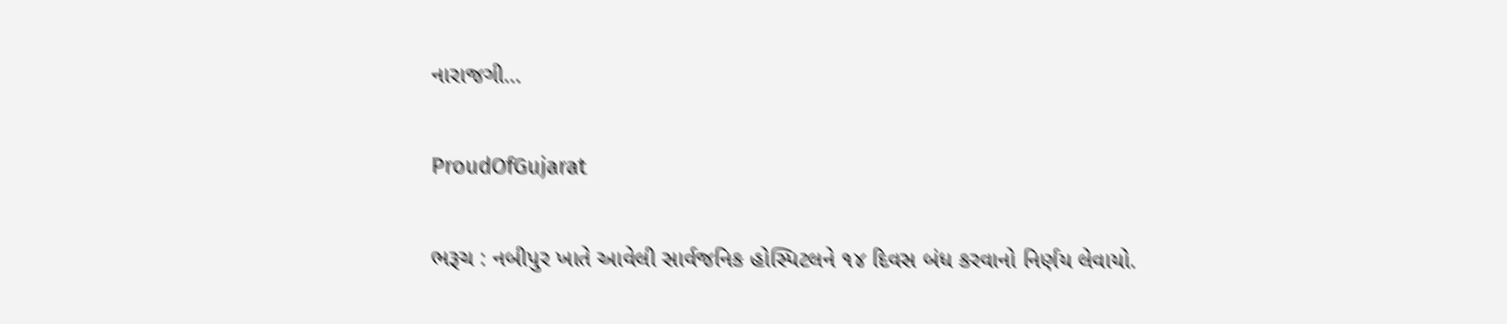નારાજગી…

ProudOfGujarat

ભરૂચ : નબીપુર ખાતે આવેલી સાર્વજનિક હોસ્પિટલને ૧૪ દિવસ બંધ કરવાનો નિર્ણય લેવાયો.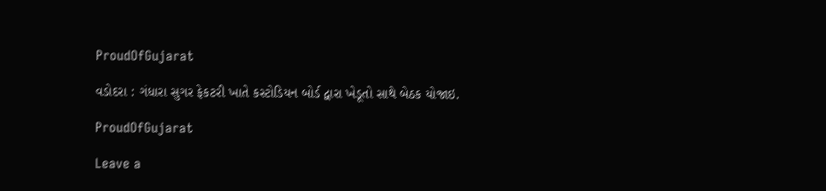ProudOfGujarat

વડોદરા : ગંધારા સુગર ફેકટરી ખાતે કસ્ટોડિયન બોર્ડ દ્વારા ખેડૂતો સાથે બેઠક યોજાઇ.

ProudOfGujarat

Leave a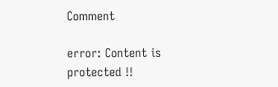Comment

error: Content is protected !!